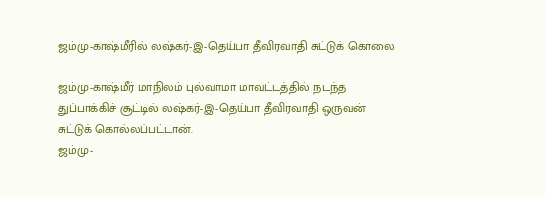ஜம்மு-காஷ்மீரில் லஷ்கர்-இ-தெய்பா தீவிரவாதி சுட்டுக் கொலை

ஜம்மு-காஷ்மீர் மாநிலம் புல்வாமா மாவட்டத்தில் நடந்த துப்பாக்கிச் சூட்டில் லஷ்கர்-இ-தெய்பா தீவிரவாதி ஒருவன் சுட்டுக் கொல்லப்பட்டான்.
ஜம்மு-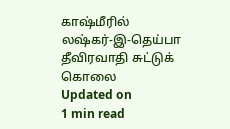காஷ்மீரில் லஷ்கர்-இ-தெய்பா தீவிரவாதி சுட்டுக் கொலை
Updated on
1 min read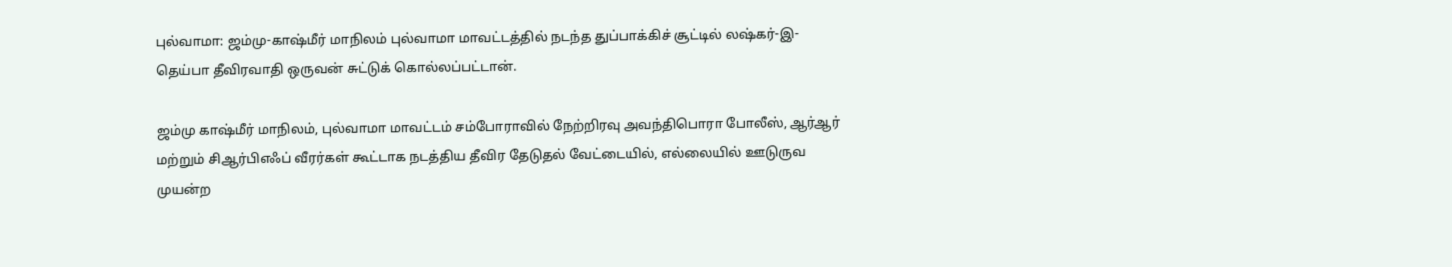புல்வாமா: ஜம்மு-காஷ்மீர் மாநிலம் புல்வாமா மாவட்டத்தில் நடந்த துப்பாக்கிச் சூட்டில் லஷ்கர்-இ-தெய்பா தீவிரவாதி ஒருவன் சுட்டுக் கொல்லப்பட்டான்.

ஜம்மு காஷ்மீர் மாநிலம், புல்வாமா மாவட்டம் சம்போராவில் நேற்றிரவு அவந்திபொரா போலீஸ், ஆர்ஆர் மற்றும் சிஆர்பிஎஃப் வீரர்கள் கூட்டாக நடத்திய தீவிர தேடுதல் வேட்டையில், எல்லையில் ஊடுருவ முயன்ற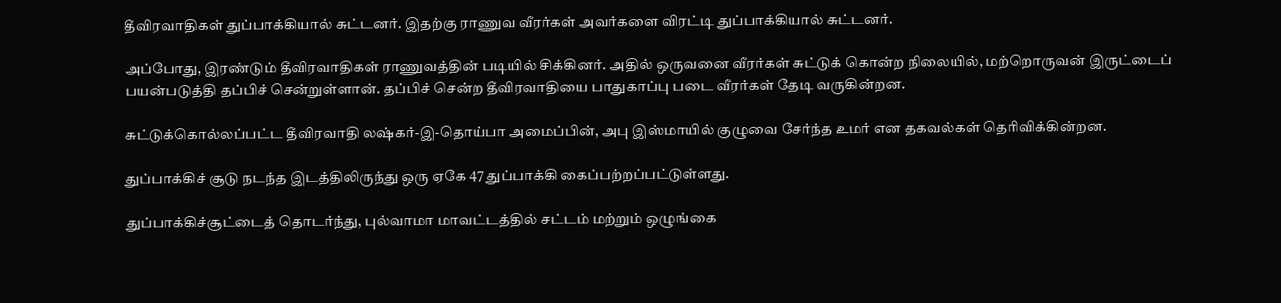தீவிரவாதிகள் துப்பாக்கியால் சுட்டனர். இதற்கு ராணுவ வீரர்கள் அவர்களை விரட்டி துப்பாக்கியால் சுட்டனர்.

அப்போது, இரண்டும் தீவிரவாதிகள் ராணுவத்தின் படியில் சிக்கினர். அதில் ஒருவனை வீரர்கள் சுட்டுக் கொன்ற நிலையில், மற்றொருவன் இருட்டைப் பயன்படுத்தி தப்பிச் சென்றுள்ளான். தப்பிச் சென்ற தீவிரவாதியை பாதுகாப்பு படை வீரர்கள் தேடி வருகின்றன.

சுட்டுக்கொல்லப்பட்ட தீவிரவாதி லஷ்கர்-இ-தொய்பா அமைப்பின், அபு இஸ்மாயில் குழுவை சேர்ந்த உமர் என தகவல்கள் தெரிவிக்கின்றன.

துப்பாக்கிச் சூடு நடந்த இடத்திலிருந்து ஒரு ஏகே 47 துப்பாக்கி கைப்பற்றப்பட்டுள்ளது.

துப்பாக்கிச்சூட்டைத் தொடர்ந்து, புல்வாமா மாவட்டத்தில் சட்டம் மற்றும் ஒழுங்கை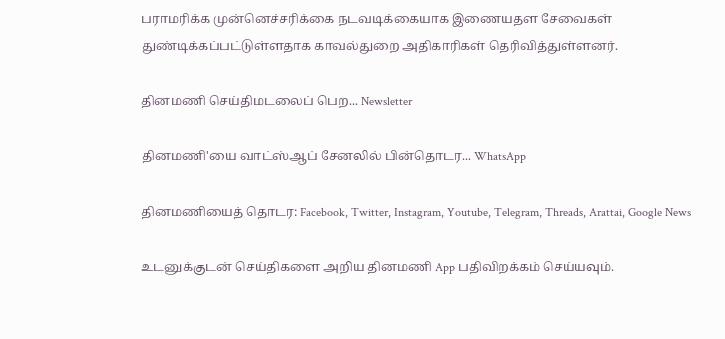பராமரிக்க முன்னெச்சரிக்கை நடவடிக்கையாக இணையதள சேவைகள் துண்டிக்கப்பட்டுள்ளதாக காவல்துறை அதிகாரிகள் தெரிவித்துள்ளனர்.

தினமணி செய்திமடலைப் பெற... Newsletter

தினமணி'யை வாட்ஸ்ஆப் சேனலில் பின்தொடர... WhatsApp

தினமணியைத் தொடர: Facebook, Twitter, Instagram, Youtube, Telegram, Threads, Arattai, Google News

உடனுக்குடன் செய்திகளை அறிய தினமணி App பதிவிறக்கம் செய்யவும்.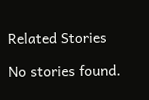Related Stories

No stories found.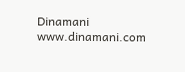Dinamani
www.dinamani.com